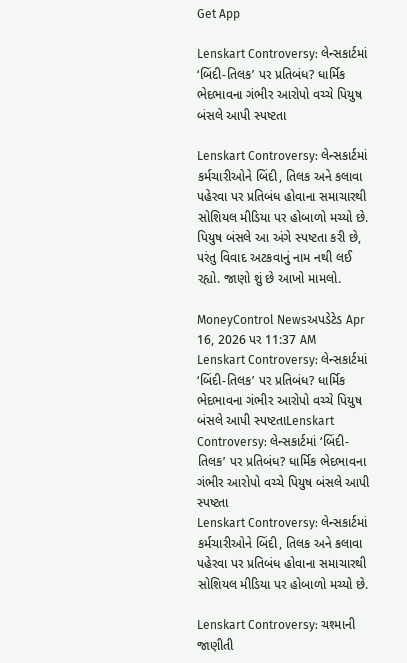Get App

Lenskart Controversy: લેન્સકાર્ટમાં ‘બિંદી-તિલક’ પર પ્રતિબંધ? ધાર્મિક ભેદભાવના ગંભીર આરોપો વચ્ચે પિયુષ બંસલે આપી સ્પષ્ટતા

Lenskart Controversy: લેન્સકાર્ટમાં કર્મચારીઓને બિંદી, તિલક અને કલાવા પહેરવા પર પ્રતિબંધ હોવાના સમાચારથી સોશિયલ મીડિયા પર હોબાળો મચ્યો છે. પિયુષ બંસલે આ અંગે સ્પષ્ટતા કરી છે, પરંતુ વિવાદ અટકવાનું નામ નથી લઈ રહ્યો. જાણો શું છે આખો મામલો.

MoneyControl Newsઅપડેટેડ Apr 16, 2026 પર 11:37 AM
Lenskart Controversy: લેન્સકાર્ટમાં ‘બિંદી-તિલક’ પર પ્રતિબંધ? ધાર્મિક ભેદભાવના ગંભીર આરોપો વચ્ચે પિયુષ બંસલે આપી સ્પષ્ટતાLenskart Controversy: લેન્સકાર્ટમાં ‘બિંદી-તિલક’ પર પ્રતિબંધ? ધાર્મિક ભેદભાવના ગંભીર આરોપો વચ્ચે પિયુષ બંસલે આપી સ્પષ્ટતા
Lenskart Controversy: લેન્સકાર્ટમાં કર્મચારીઓને બિંદી, તિલક અને કલાવા પહેરવા પર પ્રતિબંધ હોવાના સમાચારથી સોશિયલ મીડિયા પર હોબાળો મચ્યો છે.

Lenskart Controversy: ચશ્માની જાણીતી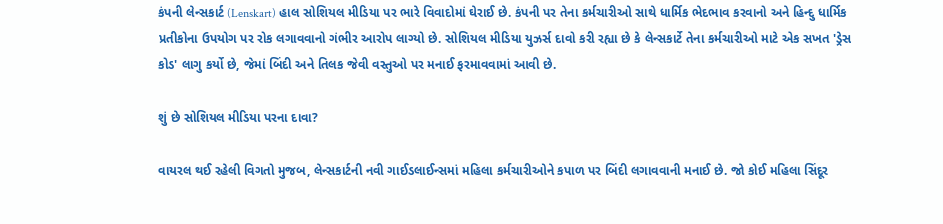કંપની લેન્સકાર્ટ (Lenskart) હાલ સોશિયલ મીડિયા પર ભારે વિવાદોમાં ઘેરાઈ છે. કંપની પર તેના કર્મચારીઓ સાથે ધાર્મિક ભેદભાવ કરવાનો અને હિન્દુ ધાર્મિક પ્રતીકોના ઉપયોગ પર રોક લગાવવાનો ગંભીર આરોપ લાગ્યો છે. સોશિયલ મીડિયા યુઝર્સ દાવો કરી રહ્યા છે કે લેન્સકાર્ટે તેના કર્મચારીઓ માટે એક સખત 'ડ્રેસ કોડ' લાગુ કર્યો છે, જેમાં બિંદી અને તિલક જેવી વસ્તુઓ પર મનાઈ ફરમાવવામાં આવી છે.

શું છે સોશિયલ મીડિયા પરના દાવા?

વાયરલ થઈ રહેલી વિગતો મુજબ, લેન્સકાર્ટની નવી ગાઈડલાઈન્સમાં મહિલા કર્મચારીઓને કપાળ પર બિંદી લગાવવાની મનાઈ છે. જો કોઈ મહિલા સિંદૂર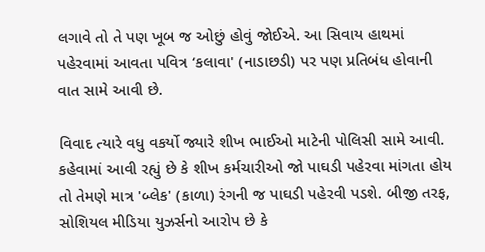લગાવે તો તે પણ ખૂબ જ ઓછું હોવું જોઈએ. આ સિવાય હાથમાં પહેરવામાં આવતા પવિત્ર ‘કલાવા' (નાડાછડી) પર પણ પ્રતિબંધ હોવાની વાત સામે આવી છે.

વિવાદ ત્યારે વધુ વકર્યો જ્યારે શીખ ભાઈઓ માટેની પોલિસી સામે આવી. કહેવામાં આવી રહ્યું છે કે શીખ કર્મચારીઓ જો પાઘડી પહેરવા માંગતા હોય તો તેમણે માત્ર 'બ્લેક' (કાળા) રંગની જ પાઘડી પહેરવી પડશે. બીજી તરફ, સોશિયલ મીડિયા યુઝર્સનો આરોપ છે કે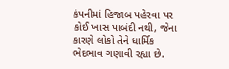કંપનીમાં હિજાબ પહેરવા પર કોઈ ખાસ પાબંદી નથી, જેના કારણે લોકો તેને ધાર્મિક ભેદભાવ ગણાવી રહ્યા છે.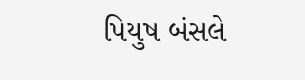પિયુષ બંસલે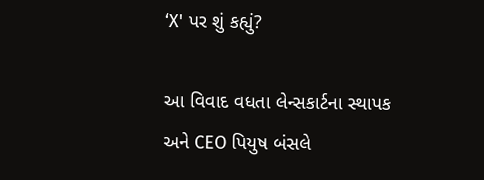‘X' પર શું કહ્યું?

આ વિવાદ વધતા લેન્સકાર્ટના સ્થાપક અને CEO પિયુષ બંસલે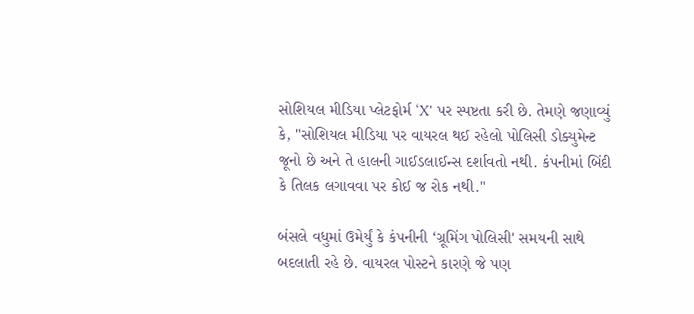સોશિયલ મીડિયા પ્લેટફોર્મ ‘X' પર સ્પષ્ટતા કરી છે. તેમણે જણાવ્યું કે, "સોશિયલ મીડિયા પર વાયરલ થઈ રહેલો પોલિસી ડોક્યુમેન્ટ જૂનો છે અને તે હાલની ગાઈડલાઈન્સ દર્શાવતો નથી. કંપનીમાં બિંદી કે તિલક લગાવવા પર કોઈ જ રોક નથી."

બંસલે વધુમાં ઉમેર્યું કે કંપનીની ‘ગ્રૂમિંગ પોલિસી' સમયની સાથે બદલાતી રહે છે. વાયરલ પોસ્ટને કારણે જે પણ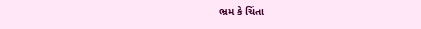ભ્રમ કે ચિંતા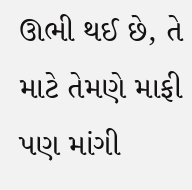ઊભી થઈ છે, તે માટે તેમણે માફી પણ માંગી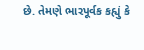છે. તેમણે ભારપૂર્વક કહ્યું કે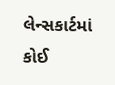લેન્સકાર્ટમાં કોઈ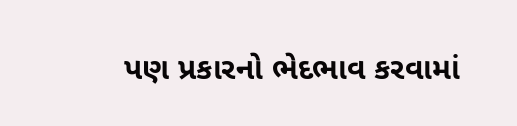પણ પ્રકારનો ભેદભાવ કરવામાં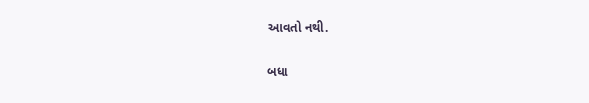આવતો નથી.

બધા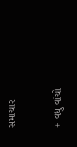સમાચાર

+ વધુ વાંચો